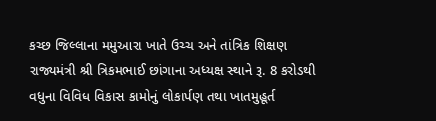કચ્છ જિલ્લાના મમુઆરા ખાતે ઉચ્ચ અને તાંત્રિક શિક્ષણ રાજ્યમંત્રી શ્રી ત્રિકમભાઈ છાંગાના અધ્યક્ષ સ્થાને રૂ. 8 કરોડથી વધુના વિવિધ વિકાસ કામોનું લોકાર્પણ તથા ખાતમુહૂર્ત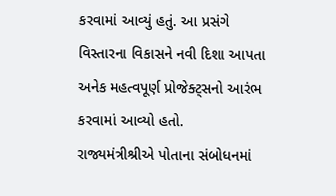કરવામાં આવ્યું હતું. આ પ્રસંગે વિસ્તારના વિકાસને નવી દિશા આપતા અનેક મહત્વપૂર્ણ પ્રોજેક્ટ્સનો આરંભ કરવામાં આવ્યો હતો.
રાજ્યમંત્રીશ્રીએ પોતાના સંબોધનમાં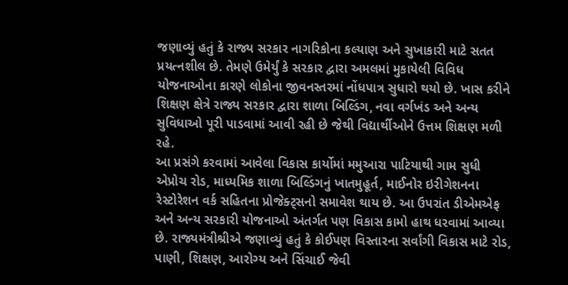જણાવ્યું હતું કે રાજ્ય સરકાર નાગરિકોના કલ્યાણ અને સુખાકારી માટે સતત પ્રયત્નશીલ છે. તેમણે ઉમેર્યું કે સરકાર દ્વારા અમલમાં મુકાયેલી વિવિધ યોજનાઓના કારણે લોકોના જીવનસ્તરમાં નોંધપાત્ર સુધારો થયો છે. ખાસ કરીને શિક્ષણ ક્ષેત્રે રાજ્ય સરકાર દ્વારા શાળા બિલ્ડિંગ, નવા વર્ગખંડ અને અન્ય સુવિધાઓ પૂરી પાડવામાં આવી રહી છે જેથી વિદ્યાર્થીઓને ઉત્તમ શિક્ષણ મળી રહે.
આ પ્રસંગે કરવામાં આવેલા વિકાસ કાર્યોમાં મમુઆરા પાટિયાથી ગામ સુધી એપ્રોચ રોડ, માધ્યમિક શાળા બિલ્ડિંગનું ખાતમુહૂર્ત, માઈનોર ઇરીગેશનના રેસ્ટોરેશન વર્ક સહિતના પ્રોજેક્ટ્સનો સમાવેશ થાય છે. આ ઉપરાંત ડીએમએફ અને અન્ય સરકારી યોજનાઓ અંતર્ગત પણ વિકાસ કામો હાથ ધરવામાં આવ્યા છે. રાજ્યમંત્રીશ્રીએ જણાવ્યું હતું કે કોઈપણ વિસ્તારના સર્વાંગી વિકાસ માટે રોડ, પાણી, શિક્ષણ, આરોગ્ય અને સિંચાઈ જેવી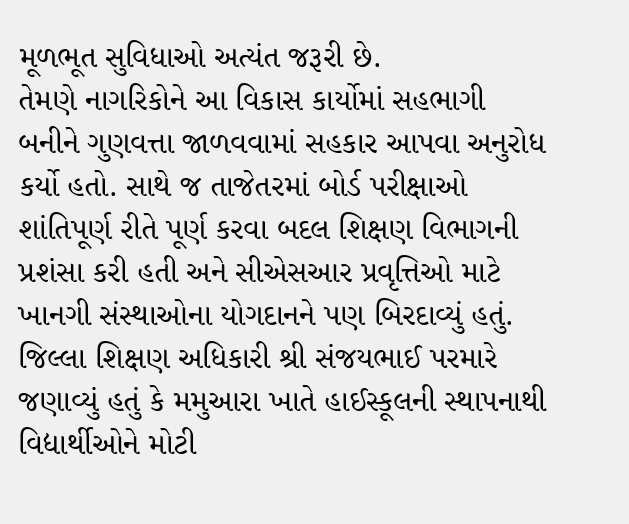મૂળભૂત સુવિધાઓ અત્યંત જરૂરી છે.
તેમણે નાગરિકોને આ વિકાસ કાર્યોમાં સહભાગી બનીને ગુણવત્તા જાળવવામાં સહકાર આપવા અનુરોધ કર્યો હતો. સાથે જ તાજેતરમાં બોર્ડ પરીક્ષાઓ શાંતિપૂર્ણ રીતે પૂર્ણ કરવા બદલ શિક્ષણ વિભાગની પ્રશંસા કરી હતી અને સીએસઆર પ્રવૃત્તિઓ માટે ખાનગી સંસ્થાઓના યોગદાનને પણ બિરદાવ્યું હતું.
જિલ્લા શિક્ષણ અધિકારી શ્રી સંજયભાઈ પરમારે જણાવ્યું હતું કે મમુઆરા ખાતે હાઈસ્કૂલની સ્થાપનાથી વિદ્યાર્થીઓને મોટી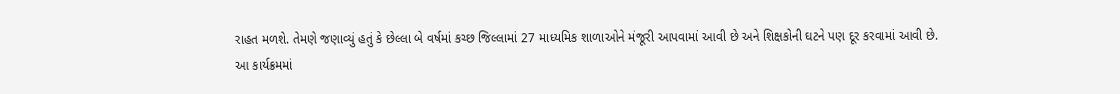રાહત મળશે. તેમણે જણાવ્યું હતું કે છેલ્લા બે વર્ષમાં કચ્છ જિલ્લામાં 27 માધ્યમિક શાળાઓને મંજૂરી આપવામાં આવી છે અને શિક્ષકોની ઘટને પણ દૂર કરવામાં આવી છે.
આ કાર્યક્રમમાં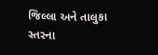જિલ્લા અને તાલુકા સ્તરના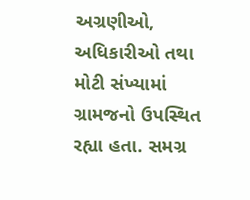અગ્રણીઓ, અધિકારીઓ તથા મોટી સંખ્યામાં ગ્રામજનો ઉપસ્થિત રહ્યા હતા. સમગ્ર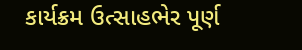કાર્યક્રમ ઉત્સાહભેર પૂર્ણ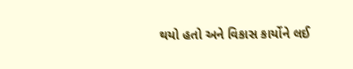થયો હતો અને વિકાસ કાર્યોને લઈ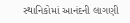સ્થાનિકોમાં આનંદની લાગણી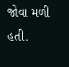જોવા મળી હતી.